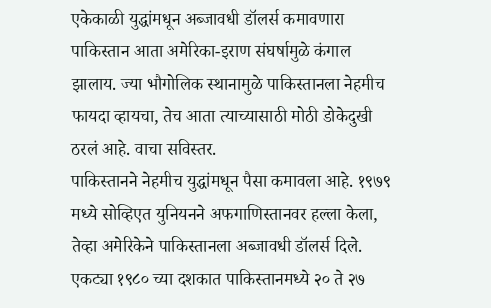एकेकाळी युद्धांमधून अब्जावधी डॉलर्स कमावणारा पाकिस्तान आता अमेरिका-इराण संघर्षामुळे कंगाल झालाय. ज्या भौगोलिक स्थानामुळे पाकिस्तानला नेहमीच फायदा व्हायचा, तेच आता त्याच्यासाठी मोठी डोकेदुखी ठरलं आहे. वाचा सविस्तर.
पाकिस्तानने नेहमीच युद्धांमधून पैसा कमावला आहे. १९७९ मध्ये सोव्हिएत युनियनने अफगाणिस्तानवर हल्ला केला, तेव्हा अमेरिकेने पाकिस्तानला अब्जावधी डॉलर्स दिले. एकट्या १९८० च्या दशकात पाकिस्तानमध्ये २० ते २७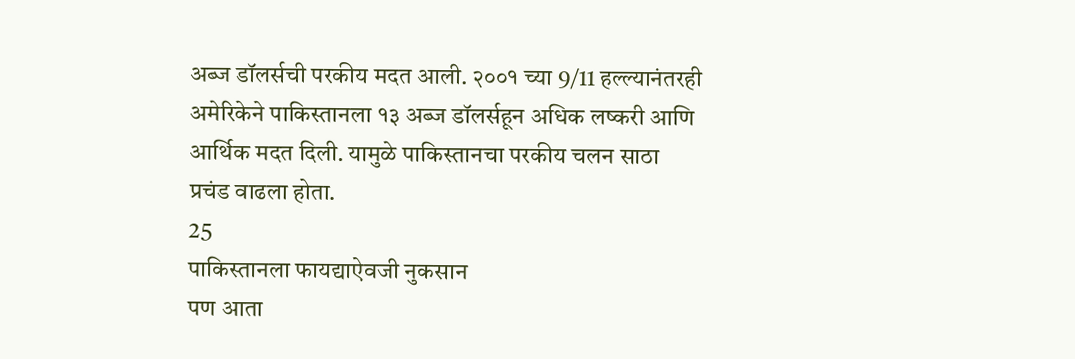अब्ज डॉलर्सची परकीय मदत आली. २००१ च्या 9/11 हल्ल्यानंतरही अमेरिकेने पाकिस्तानला १३ अब्ज डॉलर्सहून अधिक लष्करी आणि आर्थिक मदत दिली. यामुळे पाकिस्तानचा परकीय चलन साठा प्रचंड वाढला होता.
25
पाकिस्तानला फायद्याऐवजी नुकसान
पण आता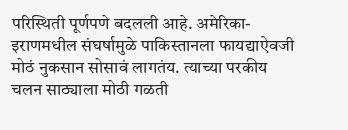परिस्थिती पूर्णपणे बदलली आहे. अमेरिका-इराणमधील संघर्षामुळे पाकिस्तानला फायद्याऐवजी मोठं नुकसान सोसावं लागतंय. त्याच्या परकीय चलन साठ्याला मोठी गळती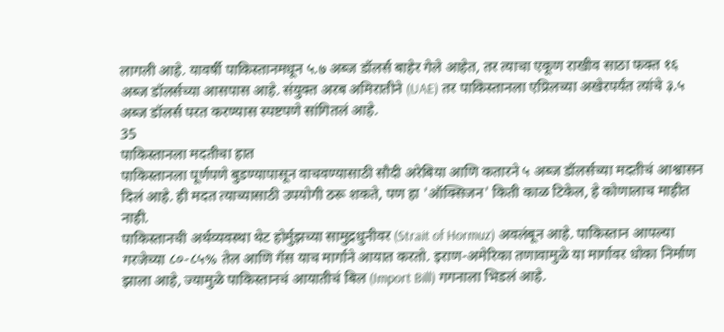लागली आहे. यावर्षी पाकिस्तानमधून ५.७ अब्ज डॉलर्स बाहेर गेले आहेत, तर त्याचा एकूण राखीव साठा फक्त १६ अब्ज डॉलर्सच्या आसपास आहे. संयुक्त अरब अमिरातीने (UAE) तर पाकिस्तानला एप्रिलच्या अखेरपर्यंत त्यांचे ३.५ अब्ज डॉलर्स परत करण्यास स्पष्टपणे सांगितलं आहे.
35
पाकिस्तानला मदतीचा हात
पाकिस्तानला पूर्णपणे बुडण्यापासून वाचवण्यासाठी सौदी अरेबिया आणि कतारने ५ अब्ज डॉलर्सच्या मदतीचं आश्वासन दिलं आहे. ही मदत त्याच्यासाठी उपयोगी ठरू शकते, पण हा 'ऑक्सिजन' किती काळ टिकेल, हे कोणालाच माहीत नाही.
पाकिस्तानची अर्थव्यवस्था थेट होर्मुझच्या सामुद्रधुनीवर (Strait of Hormuz) अवलंबून आहे. पाकिस्तान आपल्या गरजेच्या ८०-८५% तेल आणि गॅस याच मार्गाने आयात करतो. इराण-अमेरिका तणावामुळे या मार्गावर धोका निर्माण झाला आहे, ज्यामुळे पाकिस्तानचं आयातीचं बिल (Import Bill) गगनाला भिडलं आहे.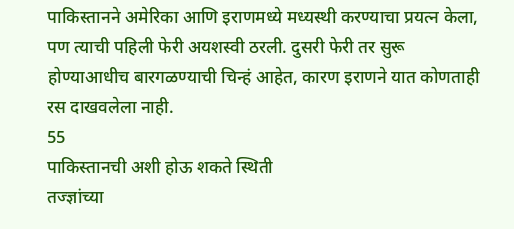पाकिस्तानने अमेरिका आणि इराणमध्ये मध्यस्थी करण्याचा प्रयत्न केला, पण त्याची पहिली फेरी अयशस्वी ठरली. दुसरी फेरी तर सुरू होण्याआधीच बारगळण्याची चिन्हं आहेत, कारण इराणने यात कोणताही रस दाखवलेला नाही.
55
पाकिस्तानची अशी होऊ शकते स्थिती
तज्ज्ञांच्या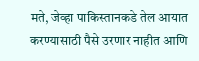मते, जेव्हा पाकिस्तानकडे तेल आयात करण्यासाठी पैसे उरणार नाहीत आणि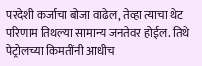परदेशी कर्जाचा बोजा वाढेल, तेव्हा त्याचा थेट परिणाम तिथल्या सामान्य जनतेवर होईल. तिथे पेट्रोलच्या किमतींनी आधीच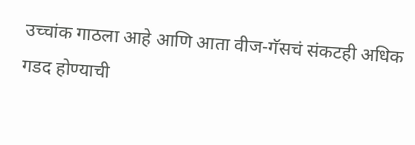उच्चांक गाठला आहे आणि आता वीज-गॅसचं संकटही अधिक गडद होण्याची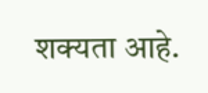शक्यता आहे.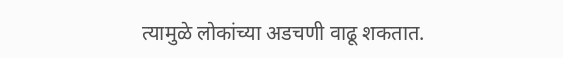त्यामुळे लोकांच्या अडचणी वाढू शकतात.